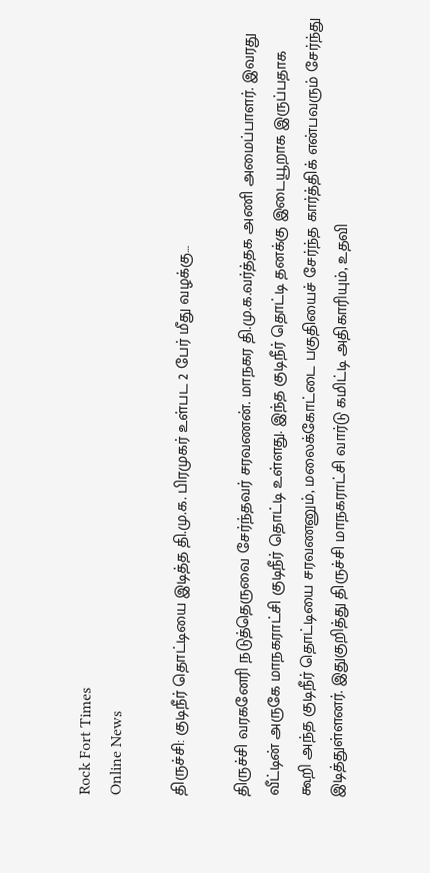Rock Fort Times
Online News

திருச்சி: குடிநீர் தொட்டியை இடித்த தி.மு.க. பிரமுகர் உள்பட 2 பேர் மீது வழக்கு…

திருச்சி வரகனேரி நடுத்தெருவை சேர்ந்தவர் சரவணன். மாநகர தி.மு.க.வர்த்தக அணி அமைப்பாளர். இவரது வீட்டின் அருகே மாநகராட்சி குடிநீர் தொட்டி உள்ளது. இந்த குடிநீர் தொட்டி தனக்கு இடையூறாக இருப்பதாக கூறி அந்த குடிநீர் தொட்டியை சரவணனும், மலைக்கோட்டை பகுதியைச் சேர்ந்த கார்த்திக் என்பவரும் சேர்ந்து இடித்துள்ளனர். இதுகுறித்து திருச்சி மாநகராட்சி வார்டு கமிட்டி அதிகாரியும், உதவி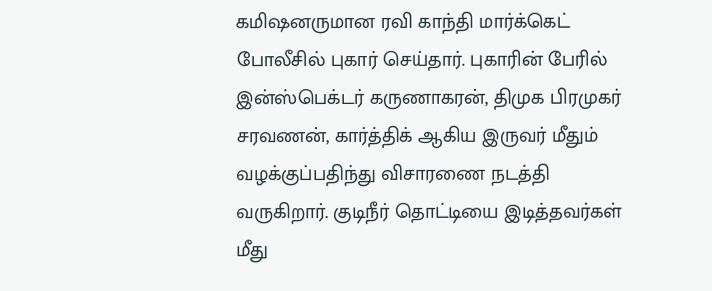கமிஷனருமான ரவி காந்தி மார்க்கெட் போலீசில் புகார் செய்தார். புகாரின் பேரில் இன்ஸ்பெக்டர் கருணாகரன், திமுக பிரமுகர் சரவணன், கார்த்திக் ஆகிய இருவர் மீதும் வழக்குப்பதிந்து விசாரணை நடத்தி வருகிறார். குடிநீர் தொட்டியை இடித்தவர்கள் மீது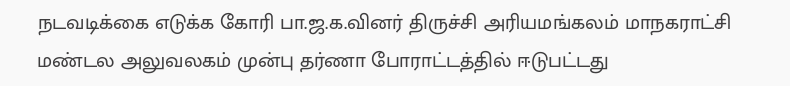நடவடிக்கை எடுக்க கோரி பா.ஜ.க.வினர் திருச்சி அரியமங்கலம் மாநகராட்சி மண்டல அலுவலகம் முன்பு தர்ணா போராட்டத்தில் ஈடுபட்டது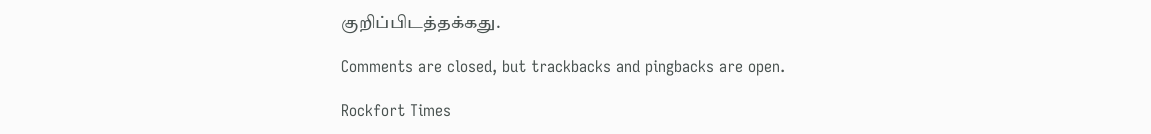குறிப்பிடத்தக்கது.

Comments are closed, but trackbacks and pingbacks are open.

Rockfort Times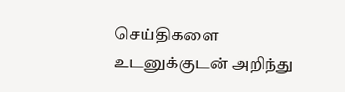செய்திகளை உடனுக்குடன் அறிந்து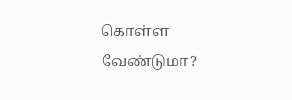கொள்ள வேண்டுமா?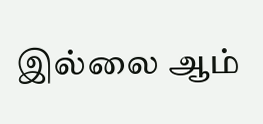இல்லை ஆம்